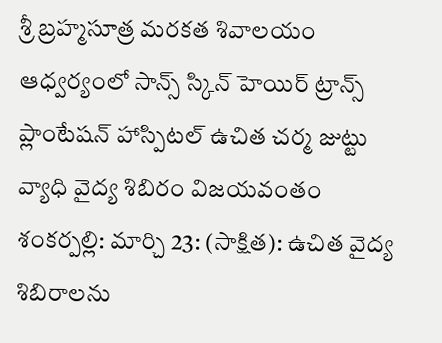శ్రీ బ్రహ్మసూత్ర మరకత శివాలయం ఆధ్వర్యంలో సాన్స్ స్కిన్ హెయిర్ ట్రాన్స్ ప్లాంటేషన్ హాస్పిటల్ ఉచిత చర్మ జుట్టు వ్యాధి వైద్య శిబిరం విజయవంతం
శంకర్పల్లి: మార్చి 23: (సాక్షిత): ఉచిత వైద్య శిబిరాలను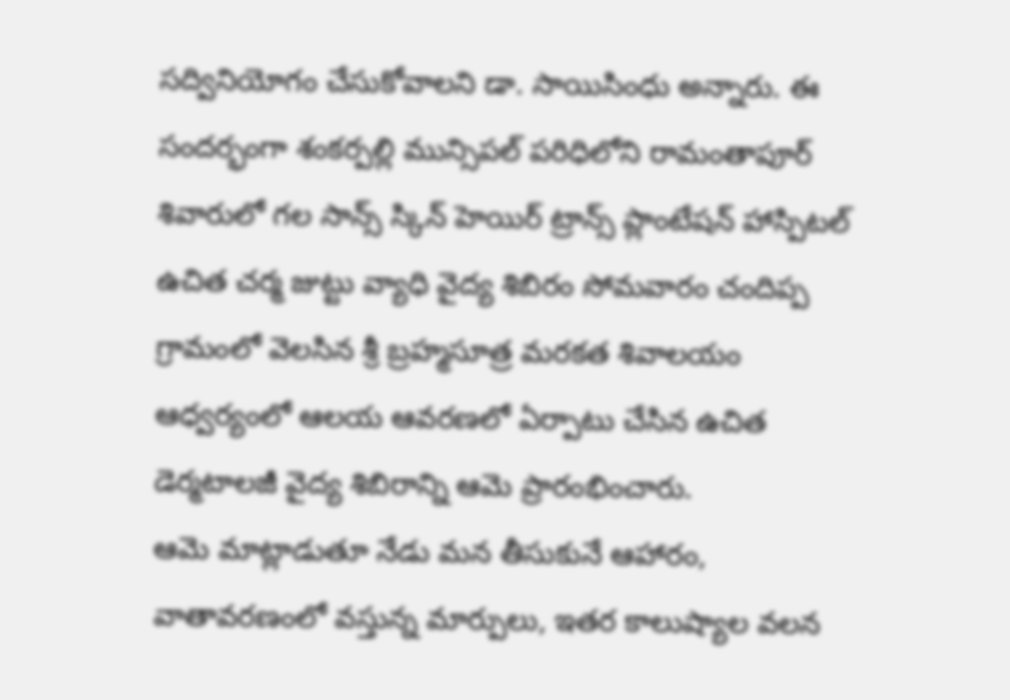సద్వినియోగం చేసుకోవాలని డా. సాయిసింధు అన్నారు. ఈ సందర్భంగా శంకర్పల్లి మున్సిపల్ పరిధిలోని రామంతాపూర్ శివారులో గల సాన్స్ స్కిన్ హెయిర్ ట్రాన్స్ ప్లాంటేషన్ హాస్పిటల్ ఉచిత చర్మ జుట్టు వ్యాధి వైద్య శిబిరం సోమవారం చందిప్ప గ్రామంలో వెలసిన శ్రీ బ్రహ్మసూత్ర మరకత శివాలయం ఆధ్వర్యంలో ఆలయ ఆవరణలో ఏర్పాటు చేసిన ఉచిత డెర్మటాలజీ వైద్య శిబిరాన్ని ఆమె ప్రారంభించారు.
ఆమె మాట్లాడుతూ నేడు మన తీసుకునే ఆహారం, వాతావరణంలో వస్తున్న మార్పులు, ఇతర కాలుష్యాల వలన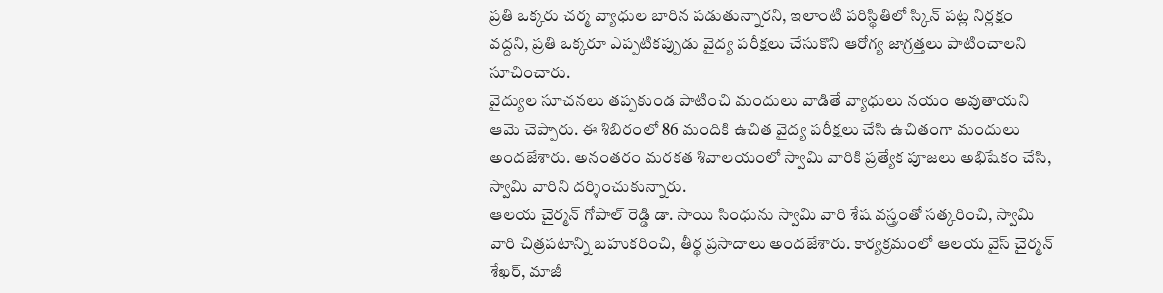ప్రతి ఒక్కరు చర్మ వ్యాధుల బారిన పడుతున్నారని, ఇలాంటి పరిస్థితిలో స్కిన్ పట్ల నిర్లక్షం వద్దని, ప్రతి ఒక్కరూ ఎప్పటికప్పుడు వైద్య పరీక్షలు చేసుకొని ఆరోగ్య జాగ్రత్తలు పాటించాలని సూచించారు.
వైద్యుల సూచనలు తప్పకుండ పాటించి మందులు వాడితే వ్యాధులు నయం అవుతాయని ఆమె చెప్పారు. ఈ శిబిరంలో 86 మందికి ఉచిత వైద్య పరీక్షలు చేసి ఉచితంగా మందులు అందజేశారు. అనంతరం మరకత శివాలయంలో స్వామి వారికి ప్రత్యేక పూజలు అభిషేకం చేసి, స్వామి వారిని దర్శించుకున్నారు.
ఆలయ చైర్మన్ గోపాల్ రెడ్డి డా. సాయి సింధును స్వామి వారి శేష వస్త్రంతో సత్కరించి, స్వామి వారి చిత్రపటాన్ని బహుకరించి, తీర్థ ప్రసాదాలు అందజేశారు. కార్యక్రమంలో ఆలయ వైస్ చైర్మన్ శేఖర్, మాజీ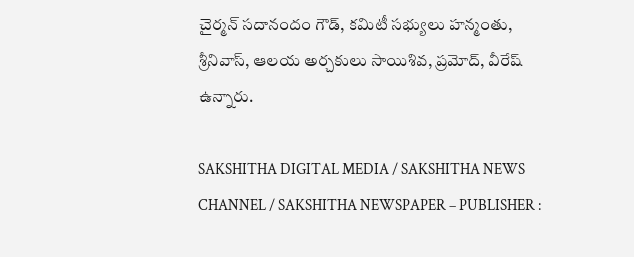చైర్మన్ సదానందం గౌడ్, కమిటీ సభ్యులు హన్మంతు, శ్రీనివాస్, ఆలయ అర్చకులు సాయిశివ, ప్రమోద్, వీరేష్ ఉన్నారు.

SAKSHITHA DIGITAL MEDIA / SAKSHITHA NEWS CHANNEL / SAKSHITHA NEWSPAPER – PUBLISHER :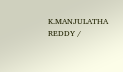K.MANJULATHA REDDY /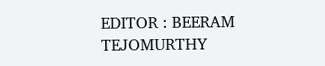EDITOR : BEERAM TEJOMURTHY